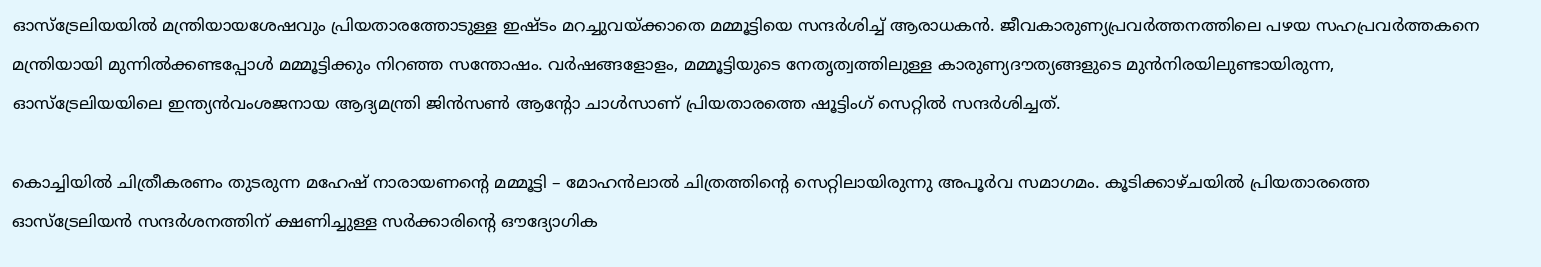ഓസ്‌ട്രേലിയയില്‍ മന്ത്രിയായശേഷവും പ്രിയതാരത്തോടുള്ള ഇഷ്‌ടം മറച്ചുവയ്ക്കാതെ മമ്മൂട്ടിയെ സന്ദർശിച്ച്‌ ആരാധകൻ. ജീവകാരുണ്യപ്രവര്‍ത്തനത്തിലെ പഴയ സഹപ്രവര്‍ത്തകനെ മന്ത്രിയായി മുന്നില്‍ക്കണ്ടപ്പോള്‍ മമ്മൂട്ടിക്കും നിറഞ്ഞ സന്തോഷം. വർഷങ്ങളോളം, മമ്മൂട്ടിയുടെ നേതൃത്വത്തിലുള്ള കാരുണ്യദൗത്യങ്ങളുടെ മുന്‍നിരയിലുണ്ടായിരുന്ന, ഓസ്‌ട്രേലിയയിലെ ഇന്ത്യൻവംശജനായ ആദ്യമന്ത്രി ജിന്‍സണ്‍ ആന്‍റോ ചാള്‍സാണ് പ്രിയതാരത്തെ ഷൂട്ടിംഗ് സെറ്റില്‍ സന്ദർശിച്ചത്.

കൊച്ചിയില്‍ ചിത്രീകരണം തുടരുന്ന മഹേഷ് നാരായണന്‍റെ മമ്മൂട്ടി – മോഹന്‍ലാല്‍ ചിത്രത്തിന്‍റെ സെറ്റിലായിരുന്നു അപൂര്‍വ സമാഗമം. കൂടിക്കാഴ്ചയില്‍ പ്രിയതാരത്തെ ഓസ്‌ട്രേലിയന്‍ സന്ദര്‍ശനത്തിന് ക്ഷണിച്ചുള്ള സര്‍ക്കാരിന്‍റെ ഔദ്യോഗിക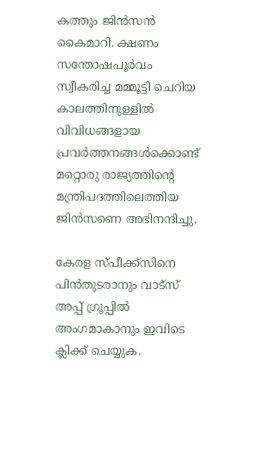കത്തും ജിൻസൻ കൈമാറി. ക്ഷണം സന്തോഷപൂർവം സ്വീകരിച്ച മമ്മൂട്ടി ചെറിയ കാലത്തിനുള്ളില്‍ വിവിധങ്ങളായ പ്രവര്‍ത്തനങ്ങള്‍ക്കൊണ്ട് മറ്റൊരു രാജ്യത്തിന്‍റെ മന്ത്രിപദത്തിലെത്തിയ ജിന്‍സണെ അഭിനന്ദിച്ചു.

കേരള സ്പീക്ക്സിനെ പിൻതുടരാനും വാട്സ് അപ്പ് ഗ്രൂപ്പിൽ അംഗമാകാനും ഇവിടെ ക്ലിക്ക് ചെയ്യുക.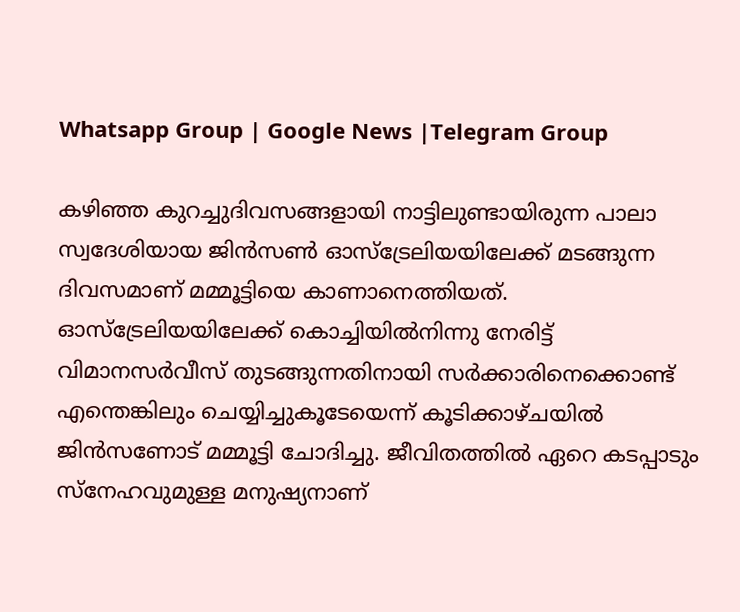Whatsapp Group | Google News |Telegram Group

കഴിഞ്ഞ കുറച്ചുദിവസങ്ങളായി നാട്ടിലുണ്ടായിരുന്ന പാലാ സ്വദേശിയായ ജിന്‍സണ്‍ ഓസ്‌ട്രേലിയയിലേക്ക് മടങ്ങുന്ന ദിവസമാണ് മമ്മൂട്ടിയെ കാണാനെത്തിയത്. ഓസ്‌ട്രേലിയയിലേക്ക് കൊച്ചിയില്‍നിന്നു നേരിട്ട് വിമാനസര്‍വീസ് തുടങ്ങുന്നതിനായി സര്‍ക്കാരിനെക്കൊണ്ട് എന്തെങ്കിലും ചെയ്യിച്ചുകൂടേയെന്ന് കൂടിക്കാഴ്ചയില്‍ ജിന്‍സണോട് മമ്മൂട്ടി ചോദിച്ചു. ജീവിതത്തില്‍ ഏറെ കടപ്പാടും സ്‌നേഹവുമുള്ള മനുഷ്യനാണ്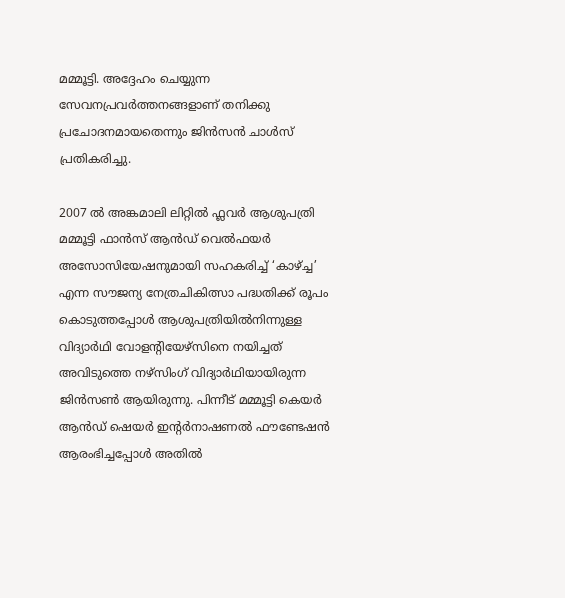മമ്മൂട്ടി. അദ്ദേഹം ചെയ്യുന്ന സേവനപ്രവര്‍ത്തനങ്ങളാണ് തനിക്കു പ്രചോദനമായതെന്നും ജിന്‍സന്‍ ചാള്‍സ് പ്രതികരിച്ചു.

2007 ല്‍ അങ്കമാലി ലിറ്റില്‍ ഫ്ലവര്‍ ആശുപത്രി മമ്മൂട്ടി ഫാന്‍സ് ആന്‍ഡ് വെല്‍ഫയര്‍ അസോസിയേഷനുമായി സഹകരിച്ച്‌ ‘കാഴ്ച്ച’ എന്ന സൗജന്യ നേത്രചികിത്സാ പദ്ധതിക്ക് രൂപം കൊടുത്തപ്പോള്‍ ആശുപത്രിയില്‍നിന്നുള്ള വിദ്യാര്‍ഥി വോളന്‍റിയേഴ്‌സിനെ നയിച്ചത് അവിടുത്തെ നഴ്‌സിംഗ് വിദ്യാര്‍ഥിയായിരുന്ന ജിന്‍സണ്‍ ആയിരുന്നു. പിന്നീട് മമ്മൂട്ടി കെയര്‍ ആന്‍ഡ് ഷെയര്‍ ഇന്‍റര്‍നാഷണല്‍ ഫൗണ്ടേഷന്‍ ആരംഭിച്ചപ്പോള്‍ അതില്‍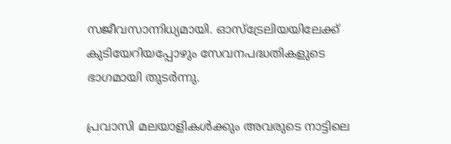സജീവസാന്നിധ്യമായി. ഓസ്‌ട്രേലിയയിലേക്ക് കുടിയേറിയപ്പോഴും സേവനപദ്ധതികളുടെ ഭാഗമായി തുടര്‍ന്നു.

പ്രവാസി മലയാളികള്‍ക്കും അവരുടെ നാട്ടിലെ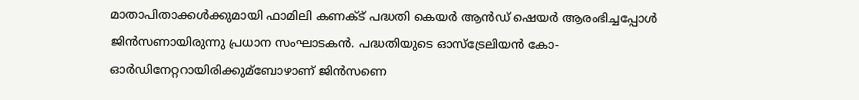മാതാപിതാക്കള്‍ക്കുമായി ഫാമിലി കണക്‌ട് പദ്ധതി കെയര്‍ ആന്‍ഡ് ഷെയര്‍ ആരംഭിച്ചപ്പോള്‍ ജിന്‍സണായിരുന്നു പ്രധാന സംഘാടകന്‍. പദ്ധതിയുടെ ഓസ്‌ട്രേലിയന്‍ കോ-ഓര്‍ഡിനേറ്ററായിരിക്കുമ്ബോഴാണ് ജിന്‍സണെ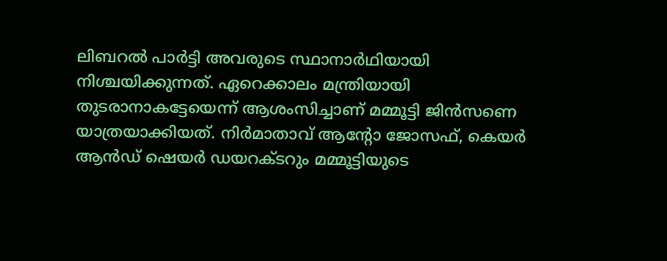ലിബറല്‍ പാര്‍ട്ടി അവരുടെ സ്ഥാനാര്‍ഥിയായി നിശ്ചയിക്കുന്നത്. ഏറെക്കാലം മന്ത്രിയായി തുടരാനാകട്ടേയെന്ന് ആശംസിച്ചാണ് മമ്മൂട്ടി ജിന്‍സണെ യാത്രയാക്കിയത്. നിര്‍മാതാവ് ആന്‍റോ ജോസഫ്, കെയര്‍ ആന്‍ഡ് ഷെയര്‍ ഡയറക്ടറും മമ്മൂട്ടിയുടെ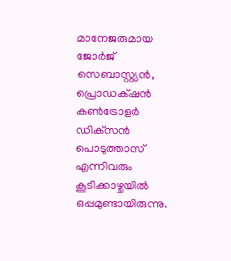മാനേജരുമായ ജോര്‍ജ് സെബാസ്റ്റ്യന്‍, പ്രൊഡക്‌ഷന്‍ കണ്‍ട്രോളര്‍ ഡിക്‌സന്‍ പൊടുത്താസ് എന്നിവരും കൂടിക്കാഴ്ചയില്‍ ഒപ്പമുണ്ടായിരുന്നു.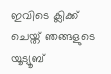ഇവിടെ ക്ലിക്ക് ചെയ്ത് ഞങ്ങളുടെ യൂട്യൂബ്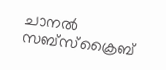ചാനൽ സബ്സ്ക്രൈബ്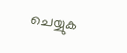ചെയ്യുക